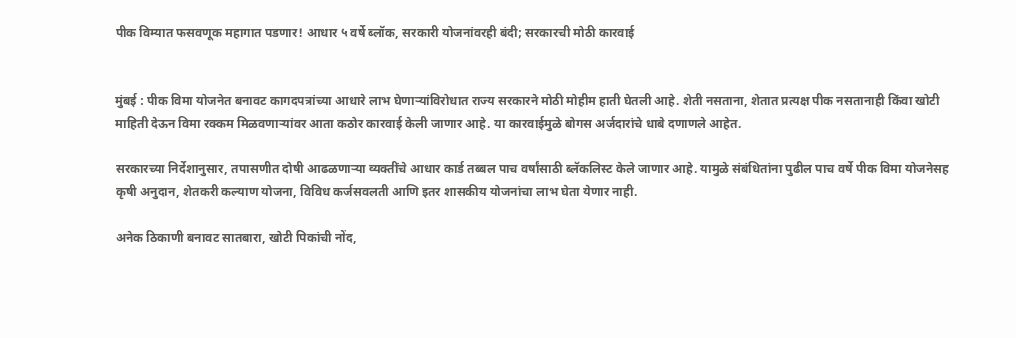पीक विम्यात फसवणूक महागात पडणार! आधार ५ वर्षे ब्लॉक, सरकारी योजनांवरही बंदी; सरकारची मोठी कारवाई


मुंबई : पीक विमा योजनेत बनावट कागदपत्रांच्या आधारे लाभ घेणाऱ्यांविरोधात राज्य सरकारने मोठी मोहीम हाती घेतली आहे. शेती नसताना, शेतात प्रत्यक्ष पीक नसतानाही किंवा खोटी माहिती देऊन विमा रक्कम मिळवणाऱ्यांवर आता कठोर कारवाई केली जाणार आहे. या कारवाईमुळे बोगस अर्जदारांचे धाबे दणाणले आहेत.

सरकारच्या निर्देशानुसार, तपासणीत दोषी आढळणाऱ्या व्यक्तींचे आधार कार्ड तब्बल पाच वर्षांसाठी ब्लॅकलिस्ट केले जाणार आहे. यामुळे संबंधितांना पुढील पाच वर्षे पीक विमा योजनेसह कृषी अनुदान, शेतकरी कल्याण योजना, विविध कर्जसवलती आणि इतर शासकीय योजनांचा लाभ घेता येणार नाही.

अनेक ठिकाणी बनावट सातबारा, खोटी पिकांची नोंद,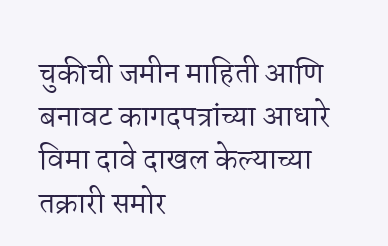चुकीची जमीन माहिती आणि बनावट कागदपत्रांच्या आधारे विमा दावे दाखल केल्याच्या तक्रारी समोर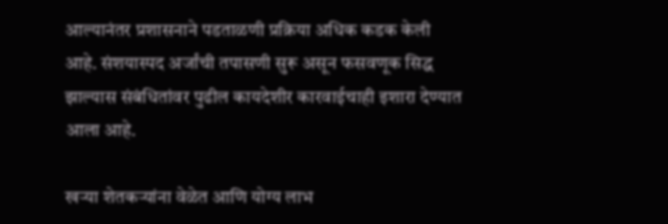आल्यानंतर प्रशासनाने पडताळणी प्रक्रिया अधिक कडक केली आहे. संशयास्पद अर्जांची तपासणी सुरू असून फसवणूक सिद्ध झाल्यास संबंधितांवर पुढील कायदेशीर कारवाईचाही इशारा देण्यात आला आहे.

खऱ्या शेतकऱ्यांना वेळेत आणि योग्य लाभ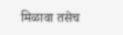मिळावा तसेच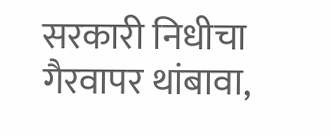सरकारी निधीचा गैरवापर थांबावा,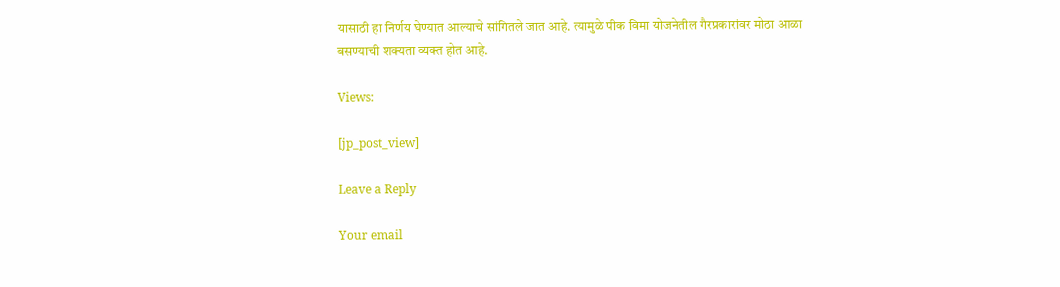यासाठी हा निर्णय घेण्यात आल्याचे सांगितले जात आहे. त्यामुळे पीक विमा योजनेतील गैरप्रकारांवर मोठा आळा बसण्याची शक्यता व्यक्त होत आहे.

Views:

[jp_post_view]

Leave a Reply

Your email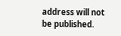address will not be published.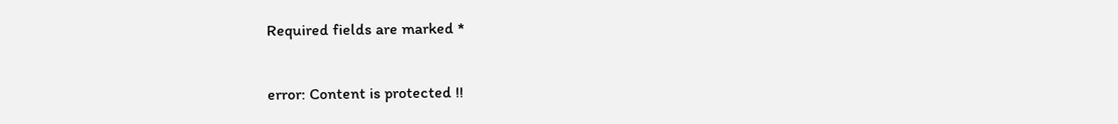Required fields are marked *

error: Content is protected !!